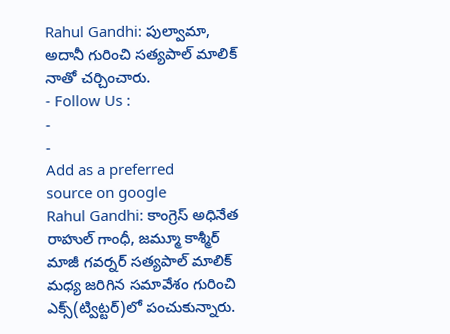Rahul Gandhi: పుల్వామా, అదానీ గురించి సత్యపాల్ మాలిక్ నాతో చర్చించారు.
- Follow Us :
-
-
Add as a preferred
source on google
Rahul Gandhi: కాంగ్రెస్ అధినేత రాహుల్ గాంధీ, జమ్మూ కాశ్మీర్ మాజీ గవర్నర్ సత్యపాల్ మాలిక్ మధ్య జరిగిన సమావేశం గురించి ఎక్స్(ట్విట్టర్)లో పంచుకున్నారు.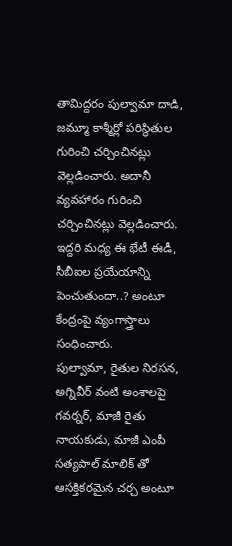తామిద్దరం పుల్వామా దాడి, జమ్మూ కాశ్మీర్లో పరిస్థితుల గురించి చర్చించినట్లు వెల్లడించారు. అదానీ వ్యవహారం గురించి చర్చించినట్లు వెల్లడించారు. ఇద్దరి మధ్య ఈ భేటీ ఈడీ, సీబీఐల ప్రయేయాన్ని పెంచుతుందా..? అంటూ కేంద్రంపై వ్యంగాస్త్రాలు సంధించారు.
పుల్వామా, రైతుల నిరసన, అగ్నివీర్ వంటి అంశాలపై గవర్నర్, మాజీ రైతు నాయకుడు, మాజీ ఎంపీ సత్యపాల్ మాలిక్ తో ఆసక్తికరమైన చర్చ అంటూ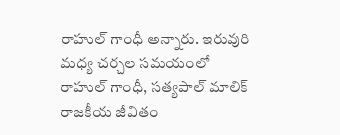రాహుల్ గాంధీ అన్నారు. ఇరువురి మధ్య చర్చల సమయంలో రాహుల్ గాంధీ, సత్యపాల్ మాలిక్ రాజకీయ జీవితం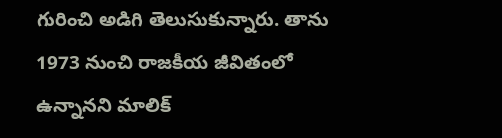గురించి అడిగి తెలుసుకున్నారు. తాను 1973 నుంచి రాజకీయ జీవితంలో ఉన్నానని మాలిక్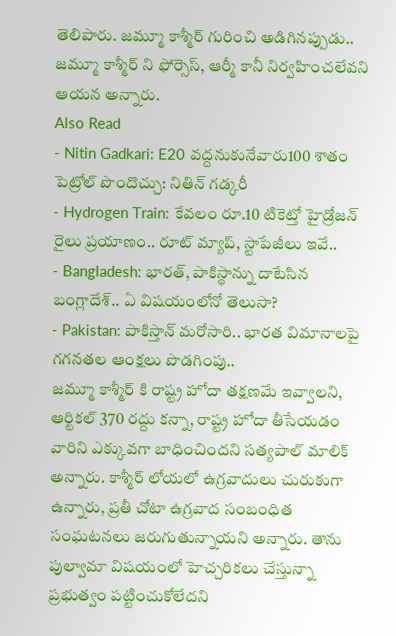తెలిపారు. జమ్మూ కాశ్మీర్ గురించి అడిగినప్పుడు.. జమ్మూ కాశ్మీర్ ని ఫోర్సెస్, ఆర్మీ కానీ నిర్వహించలేవని ఆయన అన్నారు.
Also Read
- Nitin Gadkari: E20 వద్దనుకునేవారు100 శాతం పెట్రోల్ పొందొచ్చు: నితిన్ గడ్కరీ
- Hydrogen Train: కేవలం రూ.10 టికెట్తో హైడ్రోజన్ రైలు ప్రయాణం.. రూట్ మ్యాప్, స్టాపేజీలు ఇవే..
- Bangladesh: భారత్, పాకిస్థాన్ను దాటేసిన బంగ్లాదేశ్.. ఏ విషయంలోనో తెలుసా?
- Pakistan: పాకిస్తాన్ మరోసారి.. భారత విమానాలపై గగనతల ఆంక్షలు పొడగింపు..
జమ్మూ కాశ్మీర్ కి రాష్ట్ర హోదా తక్షణమే ఇవ్వాలని, ఆర్టికల్ 370 రద్దు కన్నా, రాష్ట్ర హోదా తీసేయడం వారిని ఎక్కువగా బాధించిందని సత్యపాల్ మాలిక్ అన్నారు. కాశ్మీర్ లోయలో ఉగ్రవాదులు చురుకుగా ఉన్నారు, ప్రతీ చోటా ఉగ్రవాద సంబంధిత సంఘటనలు జరుగుతున్నాయని అన్నారు. తాను పుల్వామా విషయంలో హెచ్చరికలు చేస్తున్నా ప్రభుత్వం పట్టించుకోలేదని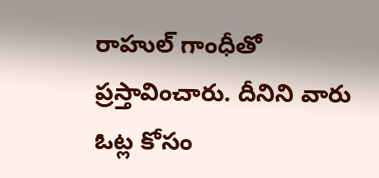రాహుల్ గాంధీతో ప్రస్తావించారు. దీనిని వారు ఓట్ల కోసం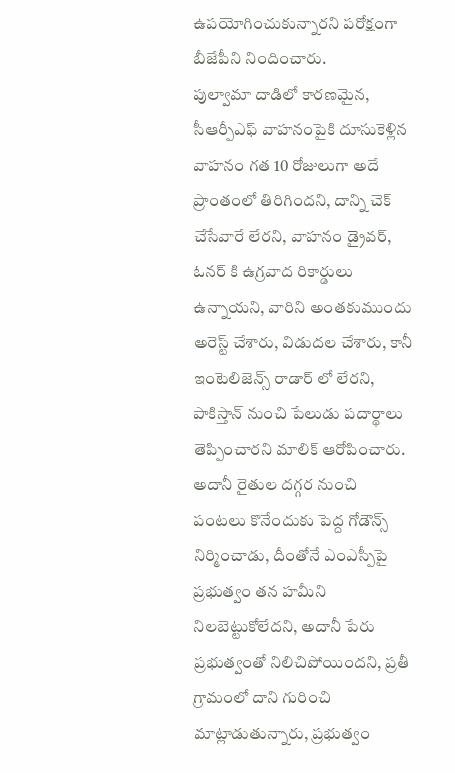ఉపయోగించుకున్నారని పరోక్షంగా బీజేపీని నిందించారు.
పుల్వామా దాడిలో కారణమైన, సీఆర్పీఎఫ్ వాహనంపైకి దూసుకెళ్లిన వాహనం గత 10 రోజులుగా అదే ప్రాంతంలో తిరిగిందని, దాన్ని చెక్ చేసేవారే లేరని, వాహనం డ్రైవర్, ఓనర్ కి ఉగ్రవాద రికార్డులు ఉన్నాయని, వారిని అంతకుముందు అరెస్ట్ చేశారు, విడుదల చేశారు, కానీ ఇంటెలిజెన్స్ రాడార్ లో లేరని, పాకిస్తాన్ నుంచి పేలుడు పదార్థాలు తెప్పించారని మాలిక్ ఆరోపించారు.
అదానీ రైతుల దగ్గర నుంచి పంటలు కొనేందుకు పెద్ద గోడౌన్స్ నిర్మించాడు, దీంతోనే ఎంఎస్పీపై ప్రభుత్వం తన హమీని నిలబెట్టుకోలేదని, అదానీ పేరు ప్రభుత్వంతో నిలిచిపోయిందని, ప్రతీ గ్రామంలో దాని గురించి మాట్లాడుతున్నారు, ప్రభుత్వం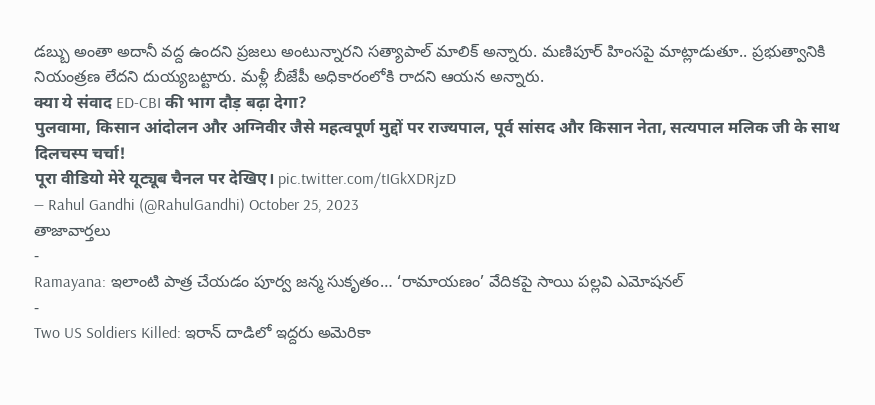డబ్బు అంతా అదానీ వద్ద ఉందని ప్రజలు అంటున్నారని సత్యాపాల్ మాలిక్ అన్నారు. మణిపూర్ హింసపై మాట్లాడుతూ.. ప్రభుత్వానికి నియంత్రణ లేదని దుయ్యబట్టారు. మళ్లీ బీజేపీ అధికారంలోకి రాదని ఆయన అన్నారు.
क्या ये संवाद ED-CBI की भाग दौड़ बढ़ा देगा?
पुलवामा, किसान आंदोलन और अग्निवीर जैसे महत्वपूर्ण मुद्दों पर राज्यपाल, पूर्व सांसद और किसान नेता, सत्यपाल मलिक जी के साथ दिलचस्प चर्चा!
पूरा वीडियो मेरे यूट्यूब चैनल पर देखिए। pic.twitter.com/tIGkXDRjzD
— Rahul Gandhi (@RahulGandhi) October 25, 2023
తాజావార్తలు
-
Ramayana: ఇలాంటి పాత్ర చేయడం పూర్వ జన్మ సుకృతం… ‘రామాయణం’ వేదికపై సాయి పల్లవి ఎమోషనల్
-
Two US Soldiers Killed: ఇరాన్ దాడిలో ఇద్దరు అమెరికా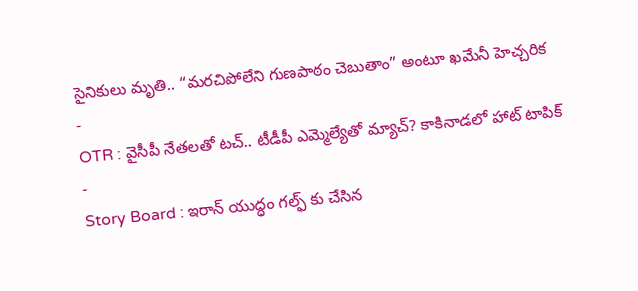సైనికులు మృతి.. “మరచిపోలేని గుణపాఠం చెబుతాం” అంటూ ఖమేనీ హెచ్చరిక
-
OTR : వైసీపీ నేతలతో టచ్.. టీడీపీ ఎమ్మెల్యేతో మ్యాచ్? కాకినాడలో హాట్ టాపిక్
-
Story Board : ఇరాన్ యుద్ధం గల్ఫ్ కు చేసిన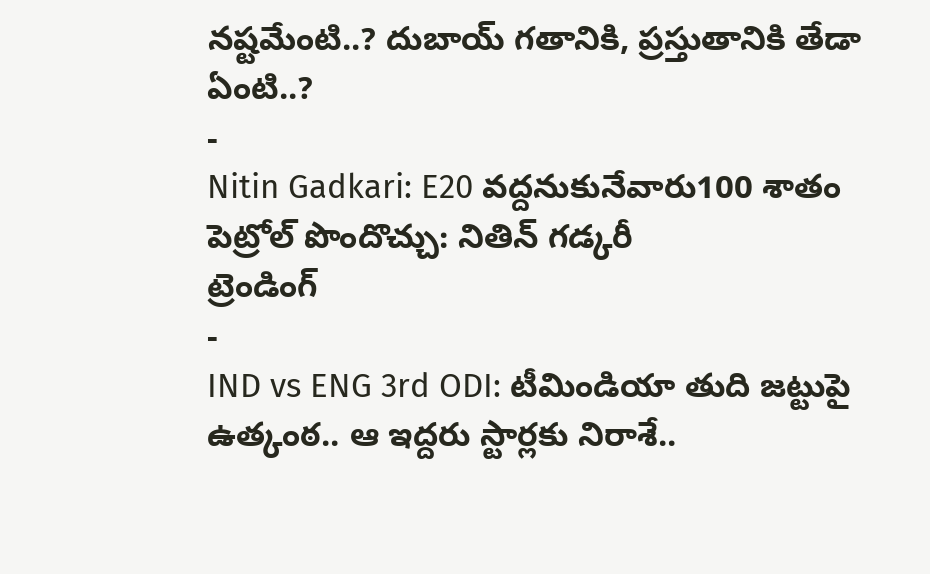నష్టమేంటి..? దుబాయ్ గతానికి, ప్రస్తుతానికి తేడా ఏంటి..?
-
Nitin Gadkari: E20 వద్దనుకునేవారు100 శాతం పెట్రోల్ పొందొచ్చు: నితిన్ గడ్కరీ
ట్రెండింగ్
-
IND vs ENG 3rd ODI: టీమిండియా తుది జట్టుపై ఉత్కంఠ.. ఆ ఇద్దరు స్టార్లకు నిరాశే..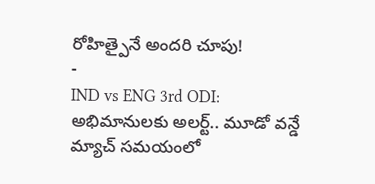రోహిత్పైనే అందరి చూపు!
-
IND vs ENG 3rd ODI: అభిమానులకు అలర్ట్.. మూడో వన్డే మ్యాచ్ సమయంలో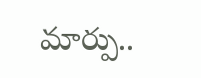మార్పు..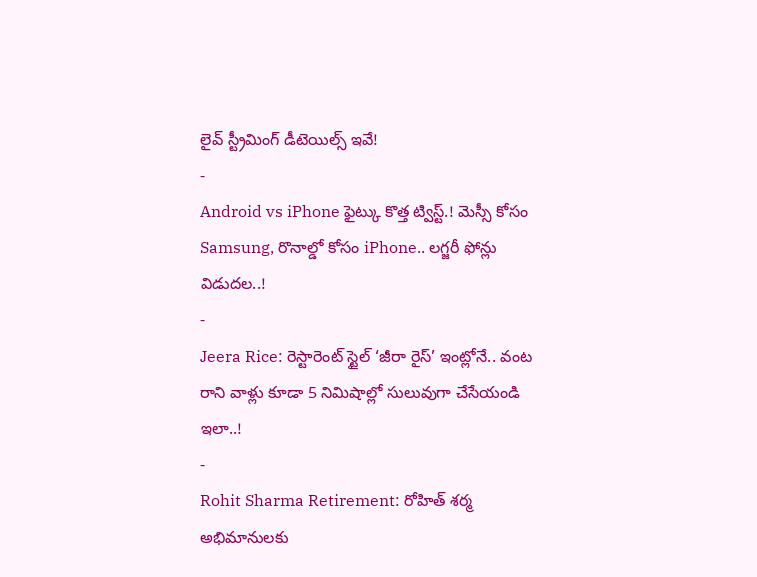లైవ్ స్ట్రీమింగ్ డీటెయిల్స్ ఇవే!
-
Android vs iPhone ఫైట్కు కొత్త ట్విస్ట్.! మెస్సీ కోసం Samsung, రొనాల్డో కోసం iPhone.. లగ్జరీ ఫోన్లు విడుదల..!
-
Jeera Rice: రెస్టారెంట్ స్టైల్ ‘జీరా రైస్’ ఇంట్లోనే.. వంట రాని వాళ్లు కూడా 5 నిమిషాల్లో సులువుగా చేసేయండి ఇలా..!
-
Rohit Sharma Retirement: రోహిత్ శర్మ అభిమానులకు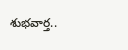శుభవార్త..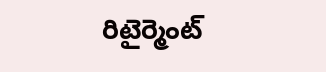రిటైర్మెంట్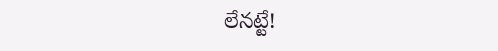లేనట్టే!